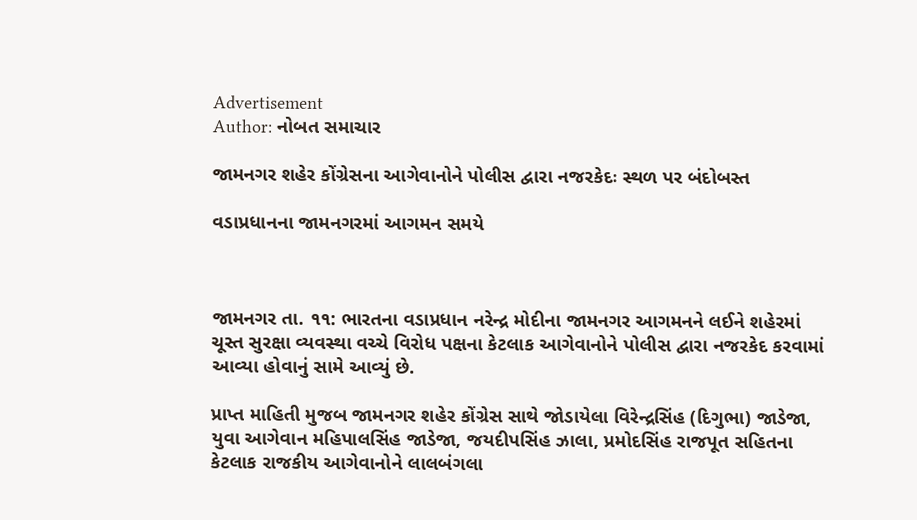Advertisement
Author: નોબત સમાચાર

જામનગર શહેર કોંગ્રેસના આગેવાનોને પોલીસ દ્વારા નજરકેદઃ સ્થળ પર બંદોબસ્ત

વડાપ્રધાનના જામનગરમાં આગમન સમયે



જામનગર તા. ૧૧: ભારતના વડાપ્રધાન નરેન્દ્ર મોદીના જામનગર આગમનને લઈને શહેરમાં ચૂસ્ત સુરક્ષા વ્યવસ્થા વચ્ચે વિરોધ પક્ષના કેટલાક આગેવાનોને પોલીસ દ્વારા નજરકેદ કરવામાં આવ્યા હોવાનું સામે આવ્યું છે.

પ્રાપ્ત માહિતી મુજબ જામનગર શહેર કોંગ્રેસ સાથે જોડાયેલા વિરેન્દ્રસિંહ (દિગુભા) જાડેજા, યુવા આગેવાન મહિપાલસિંહ જાડેજા, જયદીપસિંહ ઝાલા, પ્રમોદસિંહ રાજપૂત સહિતના કેટલાક રાજકીય આગેવાનોને લાલબંગલા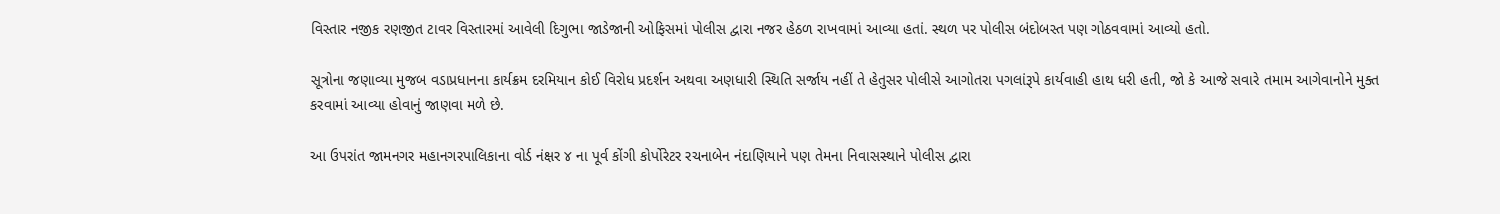વિસ્તાર નજીક રણજીત ટાવર વિસ્તારમાં આવેલી દિગુભા જાડેજાની ઓફિસમાં પોલીસ દ્વારા નજર હેઠળ રાખવામાં આવ્યા હતાં. સ્થળ પર પોલીસ બંદોબસ્ત પણ ગોઠવવામાં આવ્યો હતો.

સૂત્રોના જણાવ્યા મુજબ વડાપ્રધાનના કાર્યક્રમ દરમિયાન કોઈ વિરોધ પ્રદર્શન અથવા અણધારી સ્થિતિ સર્જાય નહીં તે હેતુસર પોલીસે આગોતરા પગલાંરૂપે કાર્યવાહી હાથ ધરી હતી, જો કે આજે સવારે તમામ આગેવાનોને મુક્ત કરવામાં આવ્યા હોવાનું જાણવા મળે છે.

આ ઉપરાંત જામનગર મહાનગરપાલિકાના વોર્ડ નંક્ષર ૪ ના પૂર્વ કોંગી કોર્પોરેટર રચનાબેન નંદાણિયાને પણ તેમના નિવાસસ્થાને પોલીસ દ્વારા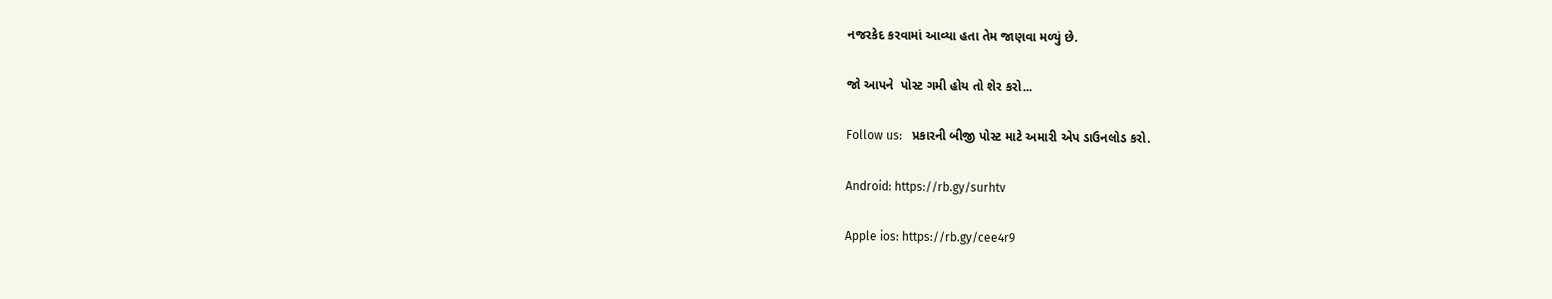નજરકેદ કરવામાં આવ્યા હતા તેમ જાણવા મળ્યું છે.

જો આપને  પોસ્ટ ગમી હોય તો શેર કરો...

Follow us:   પ્રકારની બીજી પોસ્ટ માટે અમારી એપ ડાઉનલોડ કરો.

Android: https://rb.gy/surhtv

Apple ios: https://rb.gy/cee4r9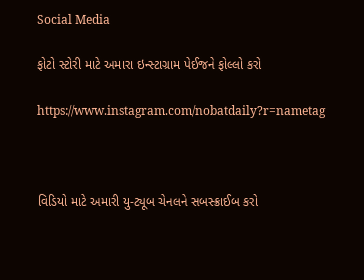Social Media

ફોટો સ્ટોરી માટે અમારા ઇન્સ્ટાગ્રામ પેઈજને ફોલ્લો કરો

https://www.instagram.com/nobatdaily?r=nametag



વિડિયો માટે અમારી યુ-ટ્યૂબ ચેનલને સબસ્ક્રાઈબ કરો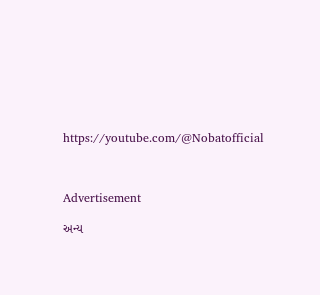https://youtube.com/@Nobatofficial



Advertisement

અન્ય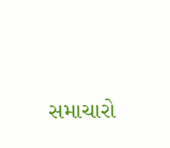સમાચારો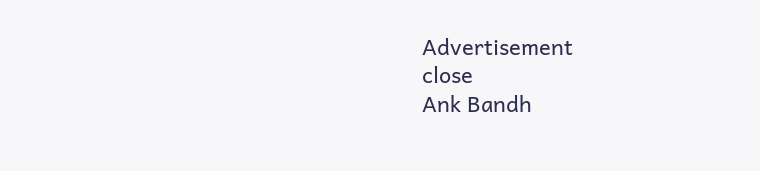Advertisement
close
Ank Bandh